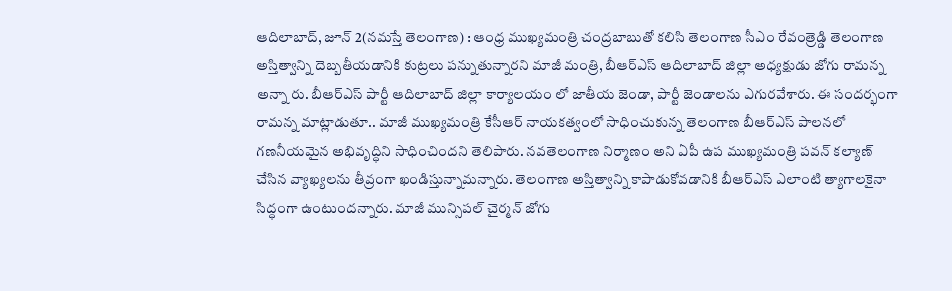ఆదిలాబాద్, జూన్ 2(నమస్తే తెలంగాణ) : ఆంధ్ర ముఖ్యమంత్రి చంద్రబాబుతో కలిసి తెలంగాణ సీఎం రేవంత్రెడ్డి తెలంగాణ అస్తిత్వాన్ని దెబ్బతీయడానికి కుట్రలు పన్నుతున్నారని మాజీ మంత్రి, బీఆర్ఎస్ ఆదిలాబాద్ జిల్లా అధ్యక్షుడు జోగు రామన్న అన్నా రు. బీఆర్ఎస్ పార్టీ ఆదిలాబాద్ జిల్లా కార్యాలయం లో జాతీయ జెండా, పార్టీ జెండాలను ఎగురవేశారు. ఈ సందర్భంగా రామన్న మాట్లాడుతూ.. మాజీ ముఖ్యమంత్రి కేసీఆర్ నాయకత్వంలో సాధించుకున్న తెలంగాణ బీఆర్ఎస్ పాలనలో గణనీయమైన అభివృద్ధిని సాధించిందని తెలిపారు. నవతెలంగాణ నిర్మాణం అని ఏపీ ఉప ముఖ్యమంత్రి పవన్ కల్యాణ్ చేసిన వ్యాఖ్యలను తీవ్రంగా ఖండిస్తున్నామన్నారు. తెలంగాణ అస్తిత్వాన్ని కాపాడుకోవడానికి బీఆర్ఎస్ ఎలాంటి త్యాగాలకైనా సిద్ధంగా ఉంటుందన్నారు. మాజీ మున్సిపల్ చైర్మన్ జోగు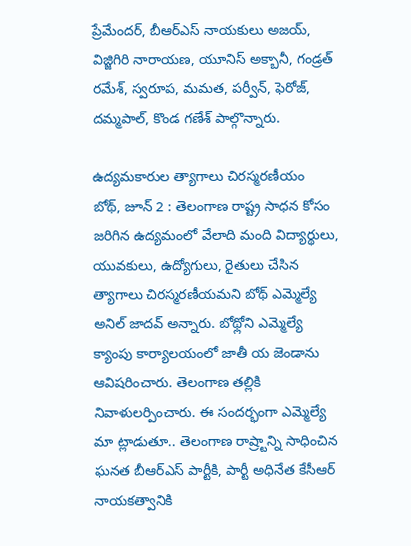ప్రేమేందర్, బీఆర్ఎస్ నాయకులు అజయ్, విజ్జిగిరి నారాయణ, యూనిస్ అక్బానీ, గండ్రత్ రమేశ్, స్వరూప, మమత, పర్వీన్, ఫెరోజ్, దమ్మపాల్, కొండ గణేశ్ పాల్గొన్నారు.

ఉద్యమకారుల త్యాగాలు చిరస్మరణీయం
బోథ్, జూన్ 2 : తెలంగాణ రాష్ట్ర సాధన కోసం జరిగిన ఉద్యమంలో వేలాది మంది విద్యార్థులు, యువకులు, ఉద్యోగులు, రైతులు చేసిన త్యాగాలు చిరస్మరణీయమని బోథ్ ఎమ్మెల్యే అనిల్ జాదవ్ అన్నారు. బోథ్లోని ఎమ్మెల్యే క్యాంపు కార్యాలయంలో జాతీ య జెండాను ఆవిషరించారు. తెలంగాణ తల్లికి నివాళులర్పించారు. ఈ సందర్భంగా ఎమ్మెల్యే మా ట్లాడుతూ.. తెలంగాణ రాష్ర్టాన్ని సాధించిన ఘనత బీఆర్ఎస్ పార్టీకి, పార్టీ అధినేత కేసీఆర్ నాయకత్వానికి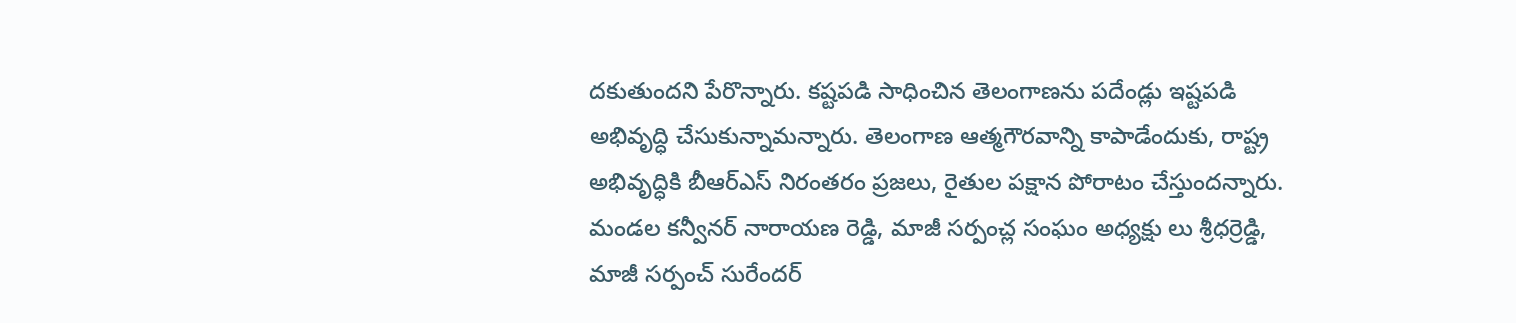దకుతుందని పేరొన్నారు. కష్టపడి సాధించిన తెలంగాణను పదేండ్లు ఇష్టపడి అభివృద్ధి చేసుకున్నామన్నారు. తెలంగాణ ఆత్మగౌరవాన్ని కాపాడేందుకు, రాష్ట్ర అభివృద్ధికి బీఆర్ఎస్ నిరంతరం ప్రజలు, రైతుల పక్షాన పోరాటం చేస్తుందన్నారు. మండల కన్వీనర్ నారాయణ రెడ్డి, మాజీ సర్పంచ్ల సంఘం అధ్యక్షు లు శ్రీధర్రెడ్డి, మాజీ సర్పంచ్ సురేందర్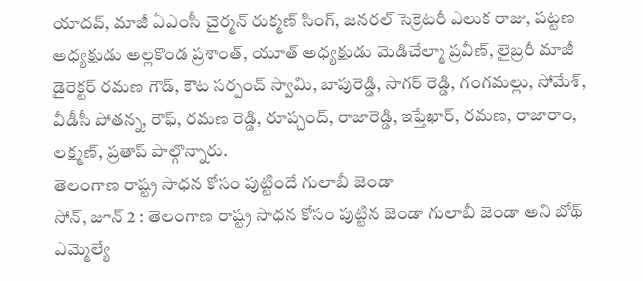యాదవ్, మాజీ ఏఎంసీ చైర్మన్ రుక్మణ్ సింగ్, జనరల్ సెక్రెటరీ ఎలుక రాజు, పట్టణ అధ్యక్షుడు అల్లకొండ ప్రశాంత్, యూత్ అధ్యక్షుడు మెడిచేల్మా ప్రవీణ్, లైబ్రరీ మాజీ డైరెక్టర్ రమణ గౌడ్, కౌట సర్పంచ్ స్వామి, బాపురెడ్డి, సాగర్ రెడ్డి, గంగమల్లు, సోమేశ్, వీడీసీ పోతన్న, రౌఫ్, రమణ రెడ్డి, రూప్చంద్, రాజారెడ్డి, ఇఫ్తేఖార్, రమణ, రాజారాం, లక్ష్మణ్, ప్రతాప్ పాల్గొన్నారు.
తెలంగాణ రాష్ట్ర సాధన కోసం పుట్టిందే గులాబీ జెండా
సోన్, జూన్ 2 : తెలంగాణ రాష్ట్ర సాధన కోసం పుట్టిన జెండా గులాబీ జెండా అని బోథ్ ఎమ్మెల్యే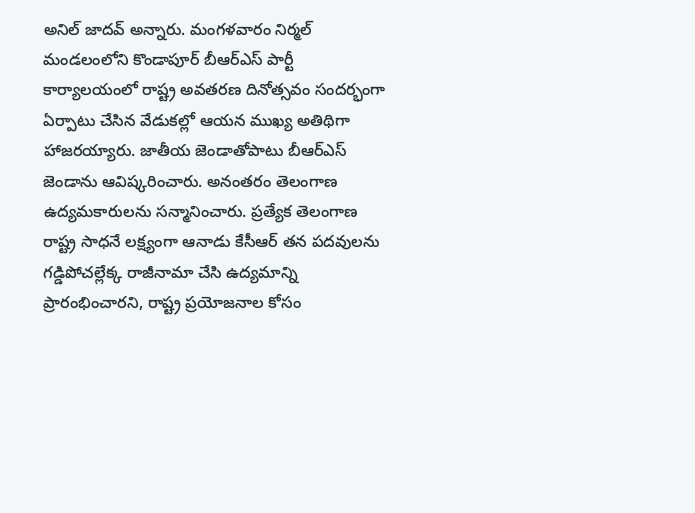అనిల్ జాదవ్ అన్నారు. మంగళవారం నిర్మల్ మండలంలోని కొండాపూర్ బీఆర్ఎస్ పార్టీ కార్యాలయంలో రాష్ట్ర అవతరణ దినోత్సవం సందర్భంగా ఏర్పాటు చేసిన వేడుకల్లో ఆయన ముఖ్య అతిథిగా హాజరయ్యారు. జాతీయ జెండాతోపాటు బీఆర్ఎస్ జెండాను ఆవిష్కరించారు. అనంతరం తెలంగాణ ఉద్యమకారులను సన్మానించారు. ప్రత్యేక తెలంగాణ రాష్ట్ర సాధనే లక్ష్యంగా ఆనాడు కేసీఆర్ తన పదవులను గడ్డిపోచల్లేక్క రాజీనామా చేసి ఉద్యమాన్ని ప్రారంభించారని, రాష్ట్ర ప్రయోజనాల కోసం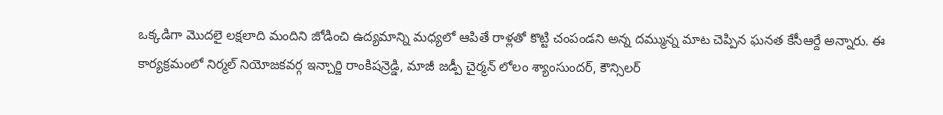ఒక్కడిగా మొదలై లక్షలాది మందిని జోడించి ఉద్యమాన్ని మధ్యలో ఆపితే రాళ్లతో కొట్టి చంపండని అన్న దమ్మున్న మాట చెప్పిన ఘనత కేసీఆర్దే అన్నారు. ఈ కార్యక్రమంలో నిర్మల్ నియోజకవర్గ ఇన్చార్జి రాంకిషన్రెడ్డి, మాజీ జడ్పీ చైర్మన్ లోలం శ్యాంసుందర్, కౌన్సిలర్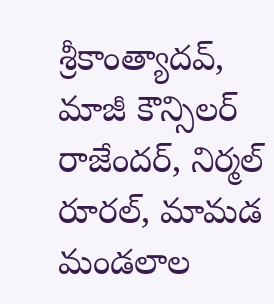శ్రీకాంత్యాదవ్, మాజీ కౌన్సిలర్ రాజేందర్, నిర్మల్ రూరల్, మామడ మండలాల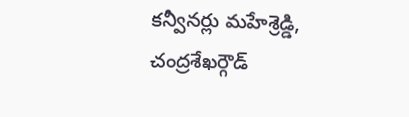కన్వీనర్లు మహేశ్రెడ్డి, చంద్రశేఖర్గౌడ్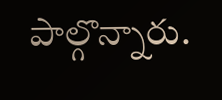పాల్గొన్నారు.